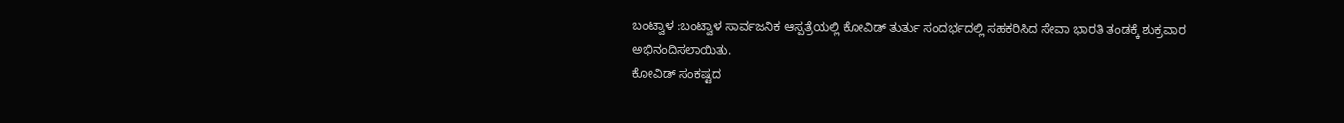ಬಂಟ್ವಾಳ :ಬಂಟ್ವಾಳ ಸಾರ್ವಜನಿಕ ಆಸ್ಪತ್ರೆಯಲ್ಲಿ ಕೋವಿಡ್ ತುರ್ತು ಸಂದರ್ಭದಲ್ಲಿ ಸಹಕರಿಸಿದ ಸೇವಾ ಭಾರತಿ ತಂಡಕ್ಕೆ ಶುಕ್ರವಾರ ಅಭಿನಂದಿಸಲಾಯಿತು.
ಕೋವಿಡ್ ಸಂಕಷ್ಟದ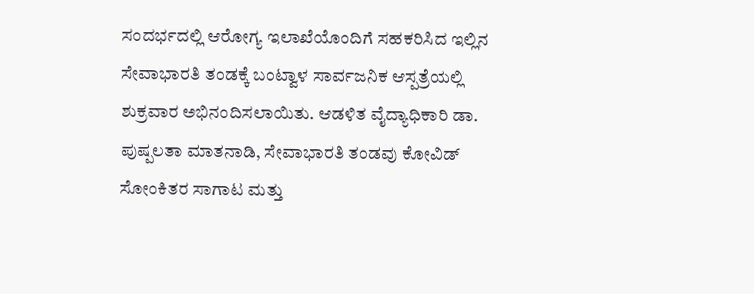ಸಂದರ್ಭದಲ್ಲಿ ಆರೋಗ್ಯ ಇಲಾಖೆಯೊಂದಿಗೆ ಸಹಕರಿಸಿದ ಇಲ್ಲಿನ ಸೇವಾಭಾರತಿ ತಂಡಕ್ಕೆ ಬಂಟ್ವಾಳ ಸಾರ್ವಜನಿಕ ಆಸ್ಪತ್ರೆಯಲ್ಲಿ ಶುಕ್ರವಾರ ಅಭಿನಂದಿಸಲಾಯಿತು. ಆಡಳಿತ ವೈದ್ಯಾಧಿಕಾರಿ ಡಾ. ಪುಷ್ಪಲತಾ ಮಾತನಾಡಿ, ಸೇವಾಭಾರತಿ ತಂಡವು ಕೋವಿಡ್
ಸೋಂಕಿತರ ಸಾಗಾಟ ಮತ್ತು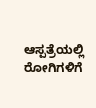ಆಸ್ಪತ್ರೆಯಲ್ಲಿ ರೋಗಿಗಳಿಗೆ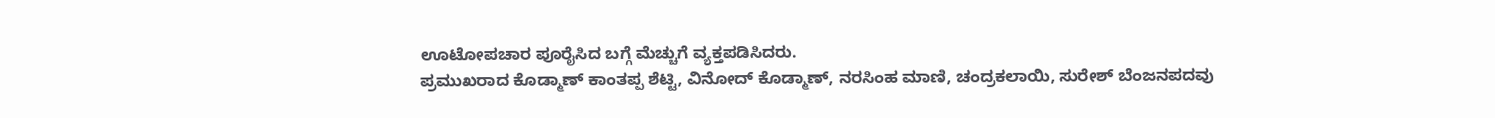ಊಟೋಪಚಾರ ಪೂರೈಸಿದ ಬಗ್ಗೆ ಮೆಚ್ಚುಗೆ ವ್ಯಕ್ತಪಡಿಸಿದರು.
ಪ್ರಮುಖರಾದ ಕೊಡ್ಮಾಣ್ ಕಾಂತಪ್ಪ ಶೆಟ್ಟಿ, ವಿನೋದ್ ಕೊಡ್ಮಾಣ್, ನರಸಿಂಹ ಮಾಣಿ, ಚಂದ್ರಕಲಾಯಿ, ಸುರೇಶ್ ಬೆಂಜನಪದವು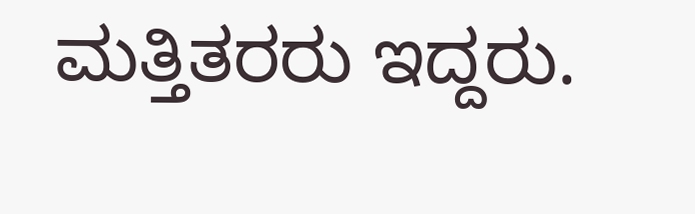ಮತ್ತಿತರರು ಇದ್ದರು.